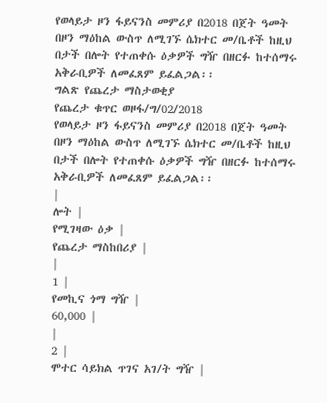የወላይታ ዞን ፋይናንስ መምሪያ በ2018 በጀት ዓመት በዞን ማዕከል ውስጥ ለሚገኙ ሴክተር መ/ቤቶች ከዚህ በታች በሎት የተጠቀሱ ዕቃዎች ግዥ በዘርፉ ከተሰማሩ አቅራቢዎች ለመፈጸም ይፈልጋል፡፡
ግልጽ የጨረታ ማስታወቂያ
የጨረታ ቁጥር ወዞፋ/ግ/02/2018
የወላይታ ዞን ፋይናንስ መምሪያ በ2018 በጀት ዓመት በዞን ማዕከል ውስጥ ለሚገኙ ሴክተር መ/ቤቶች ከዚህ በታች በሎት የተጠቀሱ ዕቃዎች ግዥ በዘርፉ ከተሰማሩ አቅራቢዎች ለመፈጸም ይፈልጋል፡፡
|
ሎት |
የሚገዛው ዕቃ |
የጨረታ ማስከበሪያ |
|
1 |
የመኪና ጎማ ግዥ |
60,000 |
|
2 |
ሞተር ሳይክል ጥገና አገ/ት ግዥ |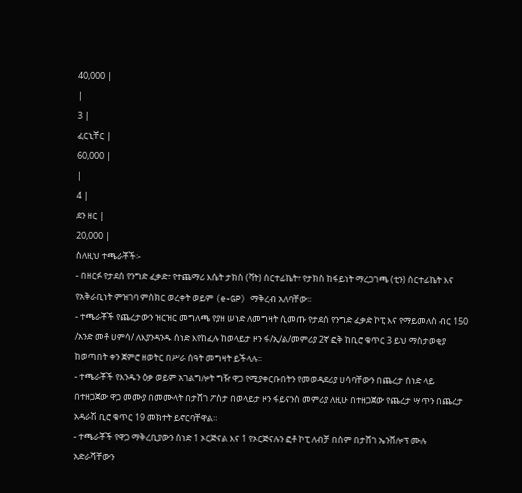40,000 |
|
3 |
ፈርኒቸር |
60,000 |
|
4 |
ደን ዘር |
20,000 |
ስለዚህ ተጫራቾች፡-
- በዘርፉ የታደሰ የንግድ ፈቃድ፣ የተጨማሪ እሴት ታክስ (ቫት) ሰርተፊኬት፣ የታክስ ከፋይነት ማረጋገጫ (ቲን) ሰርተፊኬት እና የአቅራቢነት ምዝገባ ምስክር ወረቀት ወይም (e-GP) ማቅረብ አለባቸው፡፡
- ተጫራቾች የጨረታውን ዝርዝር መግለጫ የያዘ ሠነድ ለመግዛት ሲመጡ የታደሰ የንግድ ፈቃድ ኮፒ እና የማይመለስ ብር 150 /አንድ መቶ ሀምሳ/ ለእያንዳንዱ ሰነድ እየከፈሉ ከወላይታ ዞን ፋ/ኢ/ል/መምሪያ 2ኛ ፎቅ ከቢሮ ቁጥር 3 ይህ ማስታወቂያ ከወጣበት ቀን ጀምሮ ዘወትር በሥራ ሰዓት መግዛት ይችላሉ፡፡
- ተጫራቾች የእንዱን ዕቃ ወይም አገልግሎት ግዥ ዋጋ የሚያቀርቡበትን የመወዳደሪያ ሀሳባቸውን በጨረታ ሰነድ ላይ በተዘጋጀው ዋጋ መሙያ በመሙላት በታሸገ ፖስታ በወላይታ ዞን ፋይናንስ መምሪያ ለዚሁ በተዘጋጀው የጨረታ ሣጥን በጨረታ አዳራሽ ቢሮ ቁጥር 19 መክተት ይኖርባቸዋል።
- ተጫራቾች የዋጋ ማቅረቢያውን ሰነድ 1 ኦርጅናል እና 1 የኦርጅናሉን ፎቶ ኮፒ ለብቻ በሰም በታሸገ ኤንቨሎፕ ሙሉ አድራሻቸውን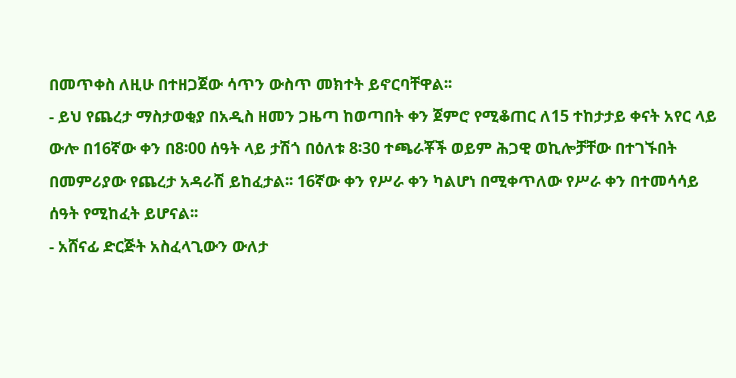በመጥቀስ ለዚሁ በተዘጋጀው ሳጥን ውስጥ መክተት ይኖርባቸዋል፡፡
- ይህ የጨረታ ማስታወቂያ በአዲስ ዘመን ጋዜጣ ከወጣበት ቀን ጀምሮ የሚቆጠር ለ15 ተከታታይ ቀናት አየር ላይ ውሎ በ16ኛው ቀን በ8፡00 ሰዓት ላይ ታሽጎ በዕለቱ 8፡30 ተጫራቾች ወይም ሕጋዊ ወኪሎቻቸው በተገኙበት በመምሪያው የጨረታ አዳራሽ ይከፈታል፡፡ 16ኛው ቀን የሥራ ቀን ካልሆነ በሚቀጥለው የሥራ ቀን በተመሳሳይ ሰዓት የሚከፈት ይሆናል፡፡
- አሸናፊ ድርጅት አስፈላጊውን ውለታ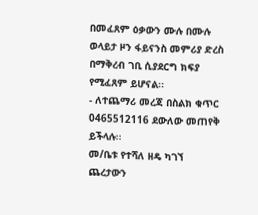በመፈጸም ዕቃውን ሙሉ በሙሉ ወላይታ ዞን ፋይናንስ መምሪያ ድረስ በማቅረብ ገቢ ሲያደርግ ክፍያ የሚፈጸም ይሆናል፡፡
- ለተጨማሪ መረጃ በስልክ ቁጥር 0465512116 ደውለው መጠየቅ ይችላሉ፡፡
መ/ቤቱ የተሻለ ዘዴ ካገኘ ጨረታውን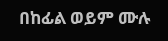በከፊል ወይም ሙሉ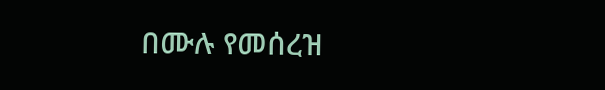በሙሉ የመሰረዝ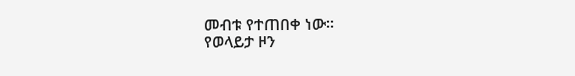መብቱ የተጠበቀ ነው።
የወላይታ ዞን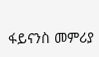ፋይናንስ መምሪያ